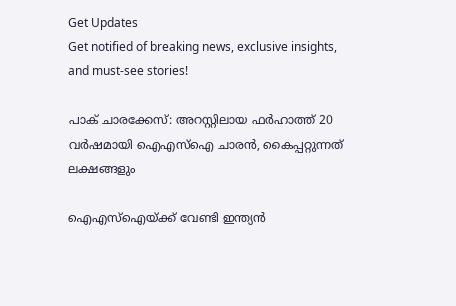Get Updates
Get notified of breaking news, exclusive insights, and must-see stories!

പാക് ചാരക്കേസ്: അറസ്റ്റിലായ ഫര്‍ഹാത്ത് 20 വര്‍ഷമായി ഐഎസ്‌ഐ ചാരന്‍, കൈപ്പറ്റുന്നത് ലക്ഷങ്ങളും

ഐഎസ്‌ഐയ്ക്ക് വേണ്ടി ഇന്ത്യന്‍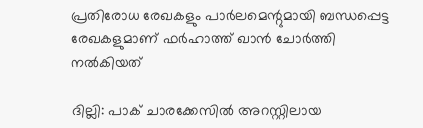പ്രതിരോധ രേഖകളും പാര്‍ലമെന്റുമായി ബന്ധപ്പെട്ട രേഖകളുമാണ് ഫര്‍ഹാത്ത് ഖാന്‍ ചോര്‍ത്തി നല്‍കിയത്

ദില്ലി: പാക് ചാരക്കേസില്‍ അറസ്റ്റിലായ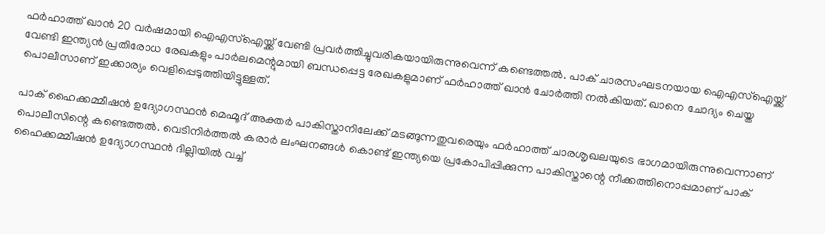ഫര്‍ഹാത്ത് ഖാന്‍ 20 വര്‍ഷമായി ഐഎസ്‌ഐയ്ക്ക് വേണ്ടി പ്രവര്‍ത്തിച്ചുവരികയായിരുന്നുവെന്ന് കണ്ടെത്തല്‍. പാക് ചാരസംഘടനയായ ഐഎസ്‌ഐയ്ക്ക് വേണ്ടി ഇന്ത്യന്‍ പ്രതിരോധ രേഖകളും പാര്‍ലമെന്റുമായി ബന്ധപ്പെട്ട രേഖകളുമാണ് ഫര്‍ഹാത്ത് ഖാന്‍ ചോര്‍ത്തി നല്‍കിയത്. ഖാനെ ചോദ്യം ചെയ്ത പൊലീസാണ് ഇക്കാര്യം വെളിപ്പെടുത്തിയിട്ടുള്ളത്.

പാക് ഹൈക്കമ്മീഷന്‍ ഉദ്യോഗസ്ഥന്‍ മെഹ്മൂദ് അക്തര്‍ പാകിസ്താനിലേക്ക് മടങ്ങുന്നതുവരെയും ഫര്‍ഹാത്ത് ചാരശൃഖലയുടെ ഭാഗമായിരുന്നുവെന്നാണ് പൊലീസിന്റെ കണ്ടെത്തല്‍. വെടിനിര്‍ത്തല്‍ കരാര്‍ ലംഘനങ്ങള്‍ കൊണ്ട് ഇന്ത്യയെ പ്രകോപിപ്പിക്കുന്ന പാകിസ്താന്റെ നീക്കത്തിനൊപ്പമാണ് പാക് ഹൈക്കമ്മീഷന്‍ ഉദ്യോഗസ്ഥന്‍ ദില്ലിയില്‍ വച്ച്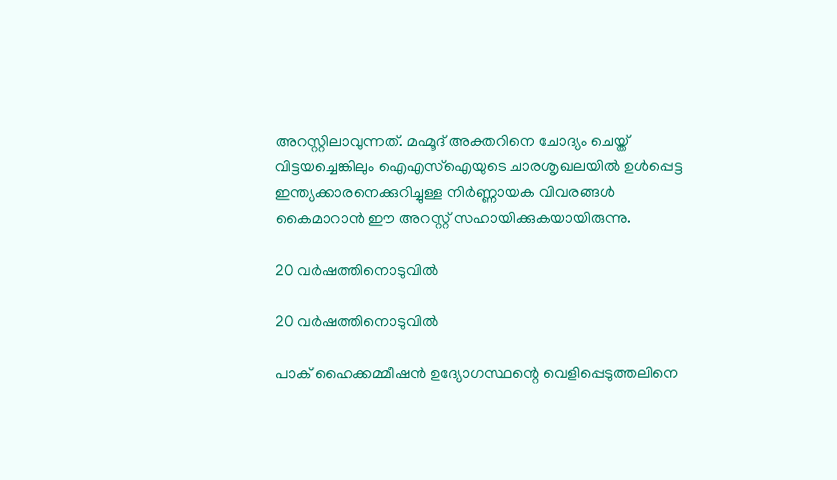അറസ്റ്റിലാവുന്നത്. മഹ്മൂദ് അക്തറിനെ ചോദ്യം ചെയ്ത് വിട്ടയച്ചെങ്കിലും ഐഎസ്‌ഐയുടെ ചാരശൃഖലയില്‍ ഉള്‍പ്പെട്ട ഇന്ത്യക്കാരനെക്കുറിച്ചുള്ള നിര്‍ണ്ണായക വിവരങ്ങള്‍ കൈമാറാന്‍ ഈ അറസ്റ്റ് സഹായിക്കുകയായിരുന്നു.

20 വര്‍ഷത്തിനൊടുവില്‍

20 വര്‍ഷത്തിനൊടുവില്‍

പാക് ഹൈക്കമ്മീഷന്‍ ഉദ്യോഗസ്ഥന്റെ വെളിപ്പെടുത്തലിനെ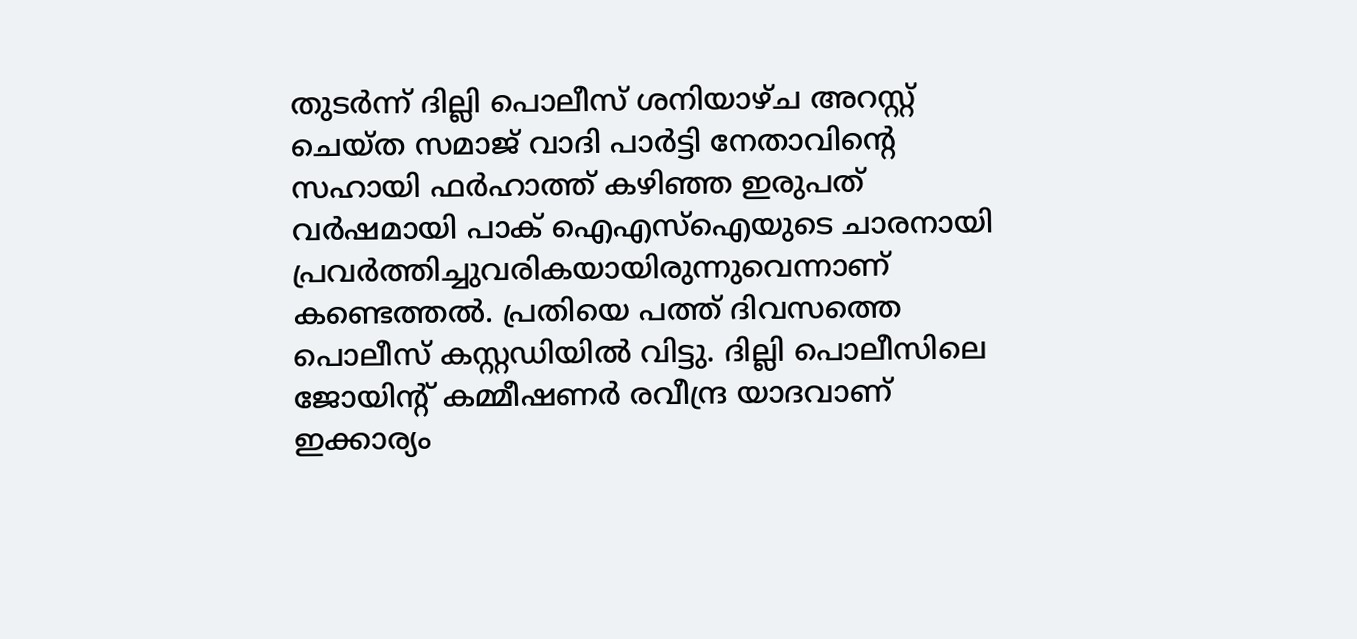തുടര്‍ന്ന് ദില്ലി പൊലീസ് ശനിയാഴ്ച അറസ്റ്റ് ചെയ്ത സമാജ് വാദി പാര്‍ട്ടി നേതാവിന്റെ സഹായി ഫര്‍ഹാത്ത് കഴിഞ്ഞ ഇരുപത് വര്‍ഷമായി പാക് ഐഎസ്‌ഐയുടെ ചാരനായി പ്രവര്‍ത്തിച്ചുവരികയായിരുന്നുവെന്നാണ് കണ്ടെത്തല്‍. പ്രതിയെ പത്ത് ദിവസത്തെ പൊലീസ് കസ്റ്റഡിയില്‍ വിട്ടു. ദില്ലി പൊലീസിലെ ജോയിന്റ് കമ്മീഷണര്‍ രവീന്ദ്ര യാദവാണ് ഇക്കാര്യം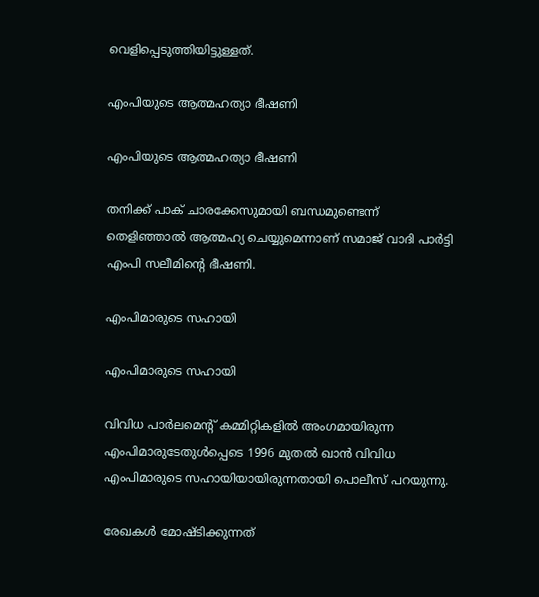വെളിപ്പെടുത്തിയിട്ടുള്ളത്.

എംപിയുടെ ആത്മഹത്യാ ഭീഷണി

എംപിയുടെ ആത്മഹത്യാ ഭീഷണി

തനിക്ക് പാക് ചാരക്കേസുമായി ബന്ധമുണ്ടെന്ന് തെളിഞ്ഞാല്‍ ആത്മഹ്യ ചെയ്യുമെന്നാണ് സമാജ് വാദി പാര്‍ട്ടി എംപി സലീമിന്റെ ഭീഷണി.

എംപിമാരുടെ സഹായി

എംപിമാരുടെ സഹായി

വിവിധ പാര്‍ലമെന്റ് കമ്മിറ്റികളില്‍ അംഗമായിരുന്ന എംപിമാരുടേതുള്‍പ്പെടെ 1996 മുതല്‍ ഖാന്‍ വിവിധ എംപിമാരുടെ സഹായിയായിരുന്നതായി പൊലീസ് പറയുന്നു.

രേഖകള്‍ മോഷ്ടിക്കുന്നത്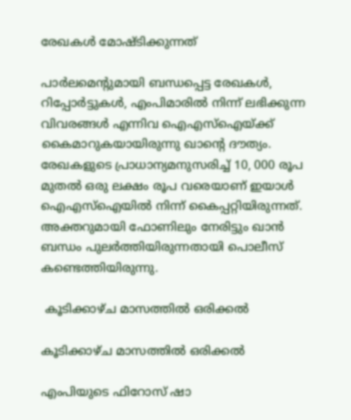രേഖകള്‍ മോഷ്ടിക്കുന്നത്

പാര്‍ലമെന്റുമായി ബന്ധപ്പെട്ട രേഖകള്‍, റിപ്പോര്‍ട്ടുകള്‍, എംപിമാരില്‍ നിന്ന് ലഭിക്കുന്ന വിവരങ്ങള്‍ എന്നിവ ഐഎസ്‌ഐയ്ക്ക് കൈമാറുകയായിരുന്നു ഖാന്റെ ദൗത്യം. രേഖകളുടെ പ്രാധാന്യമനുസരിച്ച് 10, 000 രൂപ മുതല്‍ ഒരു ലക്ഷം രൂപ വരെയാണ് ഇയാള്‍ ഐഎസ്‌ഐയില്‍ നിന്ന് കൈപ്പറ്റിയിരുന്നത്. അക്തറുമായി ഫോണിലും നേരിട്ടും ഖാന്‍ ബന്ധം പുലര്‍ത്തിയിരുന്നതായി പൊലീസ് കണ്ടെത്തിയിരുന്നു.

 കൂടിക്കാഴ്ച മാസത്തില്‍ ഒരിക്കല്‍

കൂടിക്കാഴ്ച മാസത്തില്‍ ഒരിക്കല്‍

എംപിയുടെ ഫിറോസ് ഷാ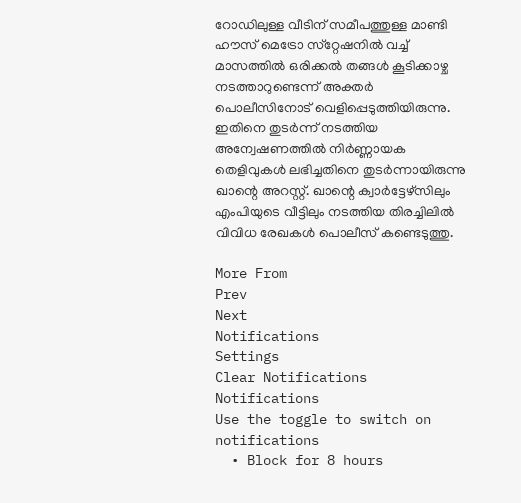റോഡിലുള്ള വീടിന് സമീപത്തുള്ള മാണ്ടി ഹൗസ് മെട്രോ സ്‌റ്റേഷനില്‍ വച്ച് മാസത്തില്‍ ഒരിക്കല്‍ തങ്ങള്‍ കൂടിക്കാഴ്ച നടത്താറുണ്ടെന്ന് അക്തര്‍ പൊലീസിനോട് വെളിപ്പെടുത്തിയിരുന്നു. ഇതിനെ തുടര്‍ന്ന് നടത്തിയ അന്വേഷണത്തില്‍ നിര്‍ണ്ണായക തെളിവുകള്‍ ലഭിച്ചതിനെ തുടര്‍ന്നായിരുന്നു ഖാന്റെ അറസ്റ്റ്. ഖാന്റെ ക്വാര്‍ട്ടേഴ്‌സിലും എംപിയുടെ വീട്ടിലും നടത്തിയ തിരച്ചിലില്‍ വിവിധ രേഖകള്‍ പൊലീസ് കണ്ടെടുത്തു.

More From
Prev
Next
Notifications
Settings
Clear Notifications
Notifications
Use the toggle to switch on notifications
  • Block for 8 hours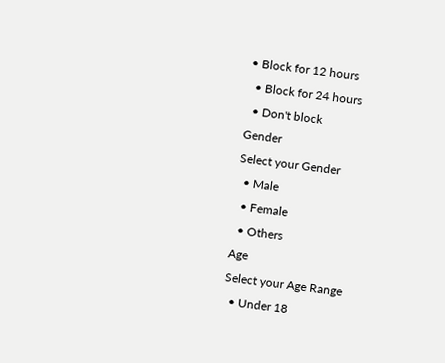• Block for 12 hours
  • Block for 24 hours
  • Don't block
Gender
Select your Gender
  • Male
  • Female
  • Others
Age
Select your Age Range
  • Under 18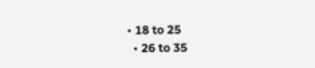• 18 to 25
  • 26 to 35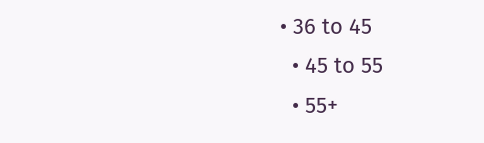• 36 to 45
  • 45 to 55
  • 55+